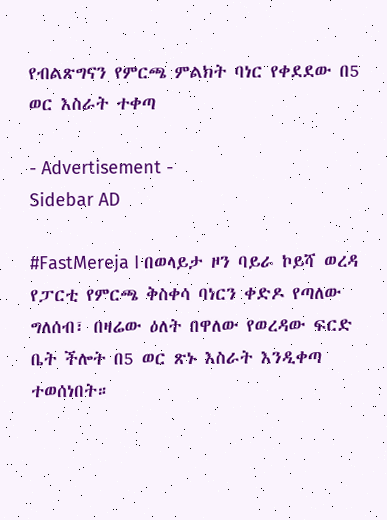የብልጽግናን የምርጫ ምልክት ባነር የቀደደው በ5 ወር እስራት ተቀጣ

- Advertisement -
Sidebar AD

#FastMereja I በወላይታ ዞን ባይራ ኮይሻ ወረዳ የፓርቲ የምርጫ ቅስቀሳ ባነርን ቀድዶ የጣለው ግለሰብ፣ በዛሬው ዕለት በዋለው የወረዳው ፍርድ ቤት ችሎት በ5 ወር ጽኑ እስራት እንዲቀጣ ተወሰነበት።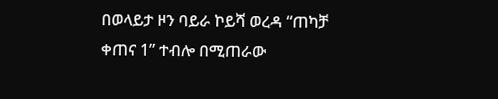በወላይታ ዞን ባይራ ኮይሻ ወረዳ “ጠካቻ ቀጠና 1” ተብሎ በሚጠራው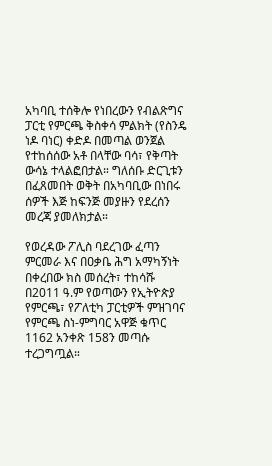አካባቢ ተሰቅሎ የነበረውን የብልጽግና ፓርቲ የምርጫ ቅስቀሳ ምልክት (የስንዴ ነዶ ባነር) ቀድዶ በመጣል ወንጀል የተከሰሰው አቶ በላቸው ባሳ፣ የቅጣት ውሳኔ ተላልፎበታል። ግለሰቡ ድርጊቱን በፈጸመበት ወቅት በአካባቢው በነበሩ ሰዎች እጅ ከፍንጅ መያዙን የደረሰን መረጃ ያመለክታል።

የወረዳው ፖሊስ ባደረገው ፈጣን ምርመራ እና በዐቃቤ ሕግ አማካኝነት በቀረበው ክስ መሰረት፣ ተከሳሹ በ2011 ዓ.ም የወጣውን የኢትዮጵያ የምርጫ፣ የፖለቲካ ፓርቲዎች ምዝገባና የምርጫ ስነ-ምግባር አዋጅ ቁጥር 1162 አንቀጽ 158ን መጣሱ ተረጋግጧል።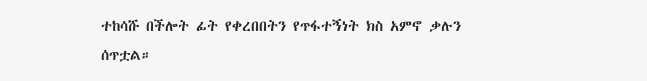ተከሳሹ በችሎት ፊት የቀረበበትን የጥፋተኝነት ክስ አምኖ ቃሉን ሰጥቷል።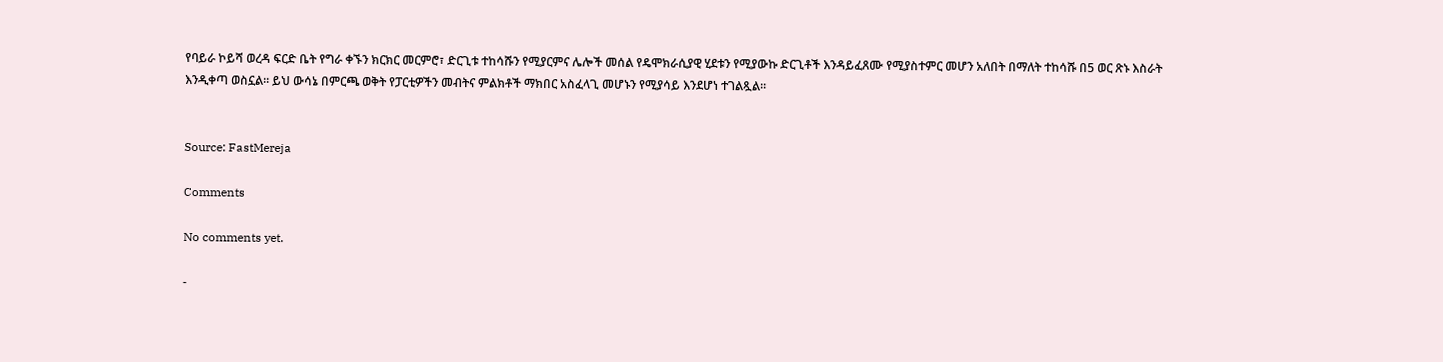የባይራ ኮይሻ ወረዳ ፍርድ ቤት የግራ ቀኙን ክርክር መርምሮ፣ ድርጊቱ ተከሳሹን የሚያርምና ሌሎች መሰል የዴሞክራሲያዊ ሂደቱን የሚያውኩ ድርጊቶች እንዳይፈጸሙ የሚያስተምር መሆን አለበት በማለት ተከሳሹ በ5 ወር ጽኑ እስራት እንዲቀጣ ወስኗል። ይህ ውሳኔ በምርጫ ወቅት የፓርቲዎችን መብትና ምልክቶች ማክበር አስፈላጊ መሆኑን የሚያሳይ እንደሆነ ተገልጿል።


Source: FastMereja

Comments

No comments yet.

-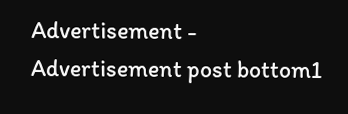Advertisement -
Advertisement post bottom1